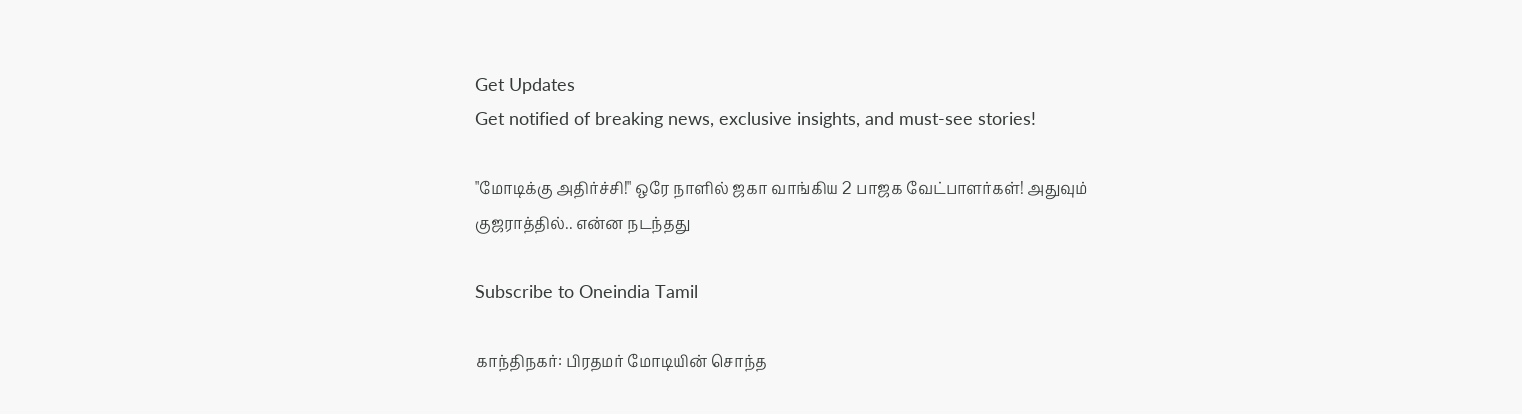Get Updates
Get notified of breaking news, exclusive insights, and must-see stories!

"மோடிக்கு அதிர்ச்சி!" ஒரே நாளில் ஜகா வாங்கிய 2 பாஜக வேட்பாளர்கள்! அதுவும் குஜராத்தில்.. என்ன நடந்தது

Subscribe to Oneindia Tamil

காந்திநகர்: பிரதமர் மோடியின் சொந்த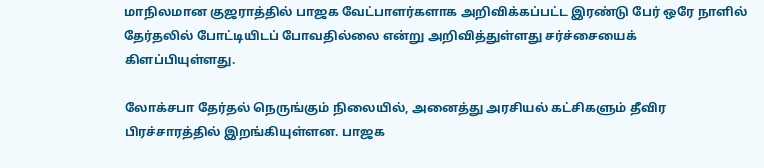மாநிலமான குஜராத்தில் பாஜக வேட்பாளர்களாக அறிவிக்கப்பட்ட இரண்டு பேர் ஒரே நாளில் தேர்தலில் போட்டியிடப் போவதில்லை என்று அறிவித்துள்ளது சர்ச்சையைக் கிளப்பியுள்ளது.

லோக்சபா தேர்தல் நெருங்கும் நிலையில், அனைத்து அரசியல் கட்சிகளும் தீவிர பிரச்சாரத்தில் இறங்கியுள்ளன. பாஜக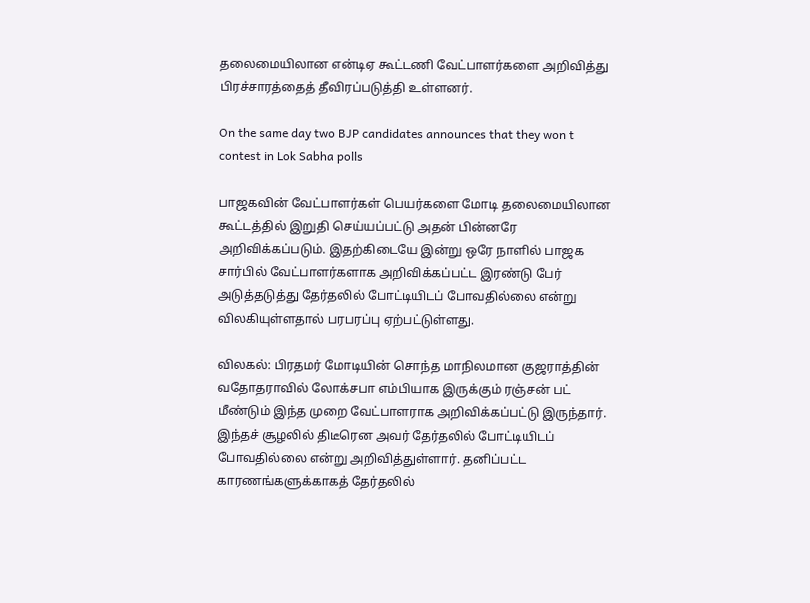தலைமையிலான என்டிஏ கூட்டணி வேட்பாளர்களை அறிவித்து பிரச்சாரத்தைத் தீவிரப்படுத்தி உள்ளனர்.

On the same day two BJP candidates announces that they won t contest in Lok Sabha polls

பாஜகவின் வேட்பாளர்கள் பெயர்களை மோடி தலைமையிலான கூட்டத்தில் இறுதி செய்யப்பட்டு அதன் பின்னரே அறிவிக்கப்படும். இதற்கிடையே இன்று ஒரே நாளில் பாஜக சார்பில் வேட்பாளர்களாக அறிவிக்கப்பட்ட இரண்டு பேர் அடுத்தடுத்து தேர்தலில் போட்டியிடப் போவதில்லை என்று விலகியுள்ளதால் பரபரப்பு ஏற்பட்டுள்ளது.

விலகல்: பிரதமர் மோடியின் சொந்த மாநிலமான குஜராத்தின் வதோதராவில் லோக்சபா எம்பியாக இருக்கும் ரஞ்சன் பட் மீண்டும் இந்த முறை வேட்பாளராக அறிவிக்கப்பட்டு இருந்தார். இந்தச் சூழலில் திடீரென அவர் தேர்தலில் போட்டியிடப் போவதில்லை என்று அறிவித்துள்ளார். தனிப்பட்ட காரணங்களுக்காகத் தேர்தலில்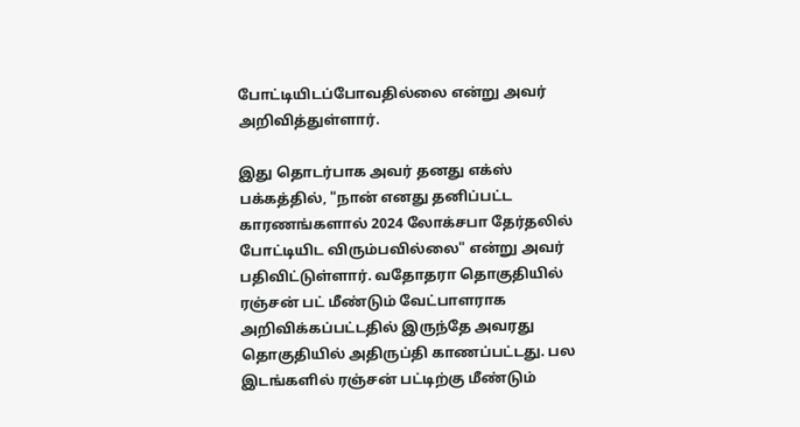போட்டியிடப்போவதில்லை என்று அவர் அறிவித்துள்ளார்.

இது தொடர்பாக அவர் தனது எக்ஸ் பக்கத்தில், "நான் எனது தனிப்பட்ட காரணங்களால் 2024 லோக்சபா தேர்தலில் போட்டியிட விரும்பவில்லை" என்று அவர் பதிவிட்டுள்ளார். வதோதரா தொகுதியில் ரஞ்சன் பட் மீண்டும் வேட்பாளராக அறிவிக்கப்பட்டதில் இருந்தே அவரது தொகுதியில் அதிருப்தி காணப்பட்டது. பல இடங்களில் ரஞ்சன் பட்டிற்கு மீண்டும்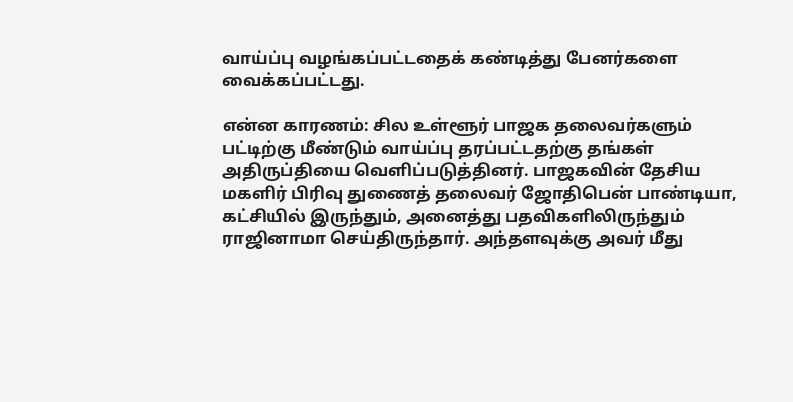வாய்ப்பு வழங்கப்பட்டதைக் கண்டித்து பேனர்களை வைக்கப்பட்டது.

என்ன காரணம்: சில உள்ளூர் பாஜக தலைவர்களும் பட்டிற்கு மீண்டும் வாய்ப்பு தரப்பட்டதற்கு தங்கள் அதிருப்தியை வெளிப்படுத்தினர். பாஜகவின் தேசிய மகளிர் பிரிவு துணைத் தலைவர் ஜோதிபென் பாண்டியா, கட்சியில் இருந்தும், அனைத்து பதவிகளிலிருந்தும் ராஜினாமா செய்திருந்தார். அந்தளவுக்கு அவர் மீது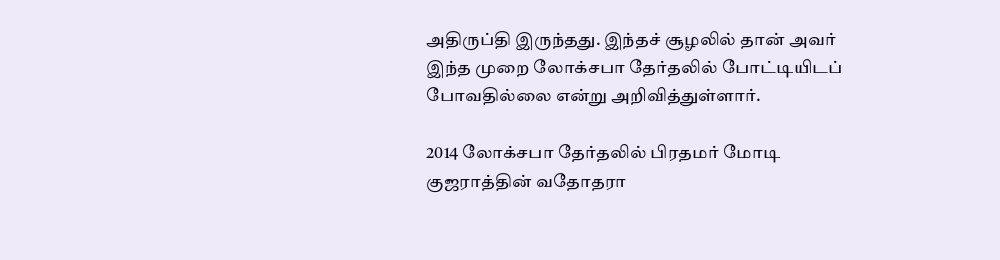அதிருப்தி இருந்தது. இந்தச் சூழலில் தான் அவர் இந்த முறை லோக்சபா தேர்தலில் போட்டியிடப் போவதில்லை என்று அறிவித்துள்ளார்.

2014 லோக்சபா தேர்தலில் பிரதமர் மோடி குஜராத்தின் வதோதரா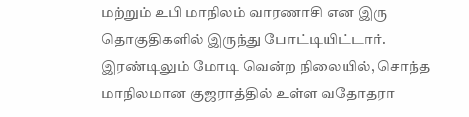மற்றும் உபி மாநிலம் வாரணாசி என இரு தொகுதிகளில் இருந்து போட்டியிட்டார். இரண்டிலும் மோடி வென்ற நிலையில், சொந்த மாநிலமான குஜராத்தில் உள்ள வதோதரா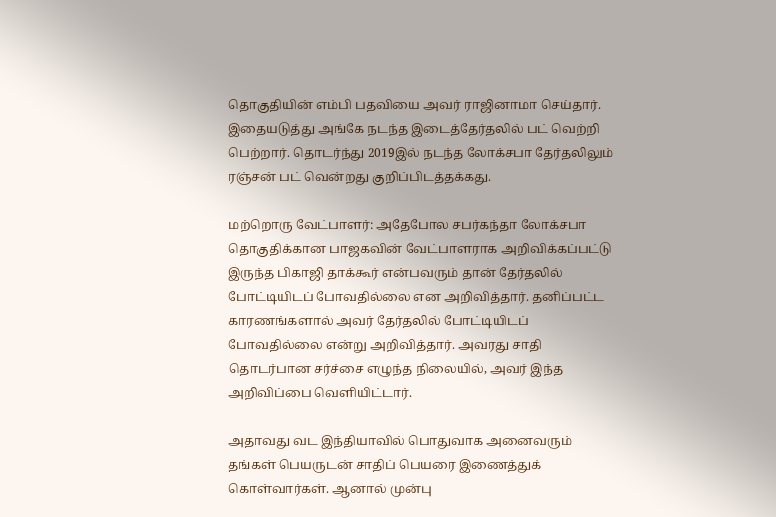தொகுதியின் எம்பி பதவியை அவர் ராஜினாமா செய்தார். இதையடுத்து அங்கே நடந்த இடைத்தேர்தலில் பட் வெற்றி பெற்றார். தொடர்ந்து 2019இல் நடந்த லோக்சபா தேர்தலிலும் ரஞ்சன் பட் வென்றது குறிப்பிடத்தக்கது.

மற்றொரு வேட்பாளர்: அதேபோல சபர்கந்தா லோக்சபா தொகுதிக்கான பாஜகவின் வேட்பாளராக அறிவிக்கப்பட்டு இருந்த பிகாஜி தாக்கூர் என்பவரும் தான் தேர்தலில் போட்டியிடப் போவதில்லை என அறிவித்தார். தனிப்பட்ட காரணங்களால் அவர் தேர்தலில் போட்டியிடப் போவதில்லை என்று அறிவித்தார். அவரது சாதி தொடர்பான சர்ச்சை எழுந்த நிலையில், அவர் இந்த அறிவிப்பை வெளியிட்டார்.

அதாவது வட இந்தியாவில் பொதுவாக அனைவரும் தங்கள் பெயருடன் சாதிப் பெயரை இணைத்துக் கொள்வார்கள். ஆனால் முன்பு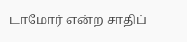டாமோர் என்ற சாதிப்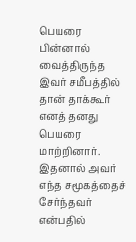பெயரை பின்னால் வைத்திருந்த இவர் சமீபத்தில் தான் தாக்கூர் எனத் தனது பெயரை மாற்றினார். இதனால் அவர் எந்த சமூகத்தைச் சேர்ந்தவர் என்பதில்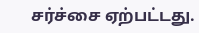சர்ச்சை ஏற்பட்டது.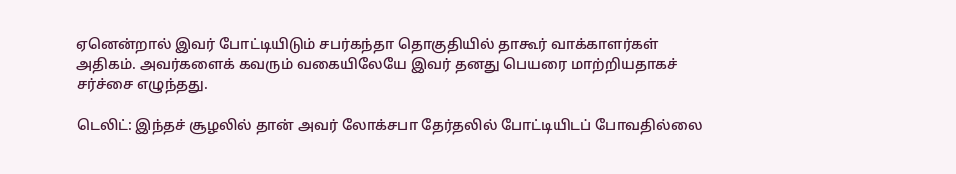ஏனென்றால் இவர் போட்டியிடும் சபர்கந்தா தொகுதியில் தாகூர் வாக்காளர்கள் அதிகம். அவர்களைக் கவரும் வகையிலேயே இவர் தனது பெயரை மாற்றியதாகச் சர்ச்சை எழுந்தது.

டெலிட்: இந்தச் சூழலில் தான் அவர் லோக்சபா தேர்தலில் போட்டியிடப் போவதில்லை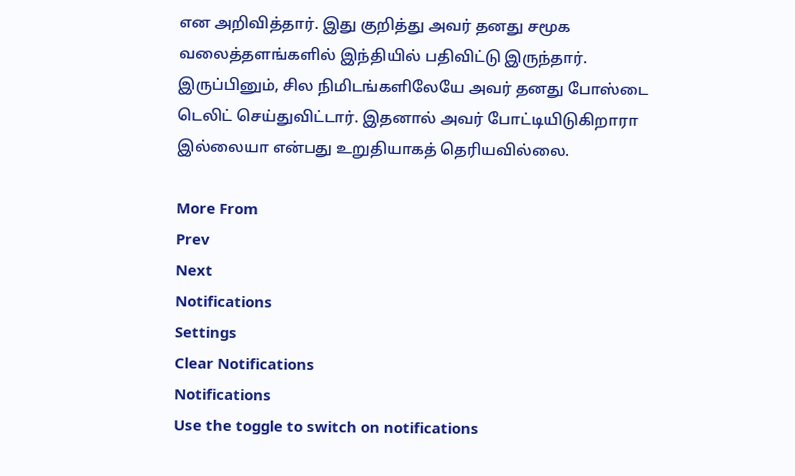என அறிவித்தார். இது குறித்து அவர் தனது சமூக வலைத்தளங்களில் இந்தியில் பதிவிட்டு இருந்தார். இருப்பினும், சில நிமிடங்களிலேயே அவர் தனது போஸ்டை டெலிட் செய்துவிட்டார். இதனால் அவர் போட்டியிடுகிறாரா இல்லையா என்பது உறுதியாகத் தெரியவில்லை.

More From
Prev
Next
Notifications
Settings
Clear Notifications
Notifications
Use the toggle to switch on notifications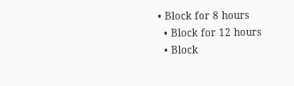• Block for 8 hours
  • Block for 12 hours
  • Block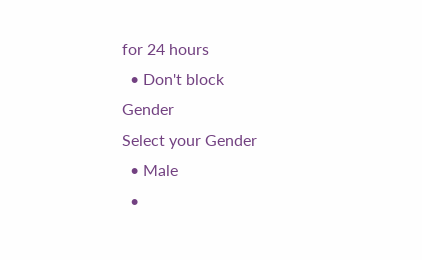for 24 hours
  • Don't block
Gender
Select your Gender
  • Male
  •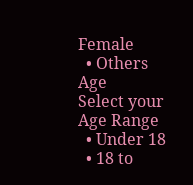Female
  • Others
Age
Select your Age Range
  • Under 18
  • 18 to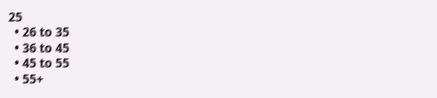25
  • 26 to 35
  • 36 to 45
  • 45 to 55
  • 55+